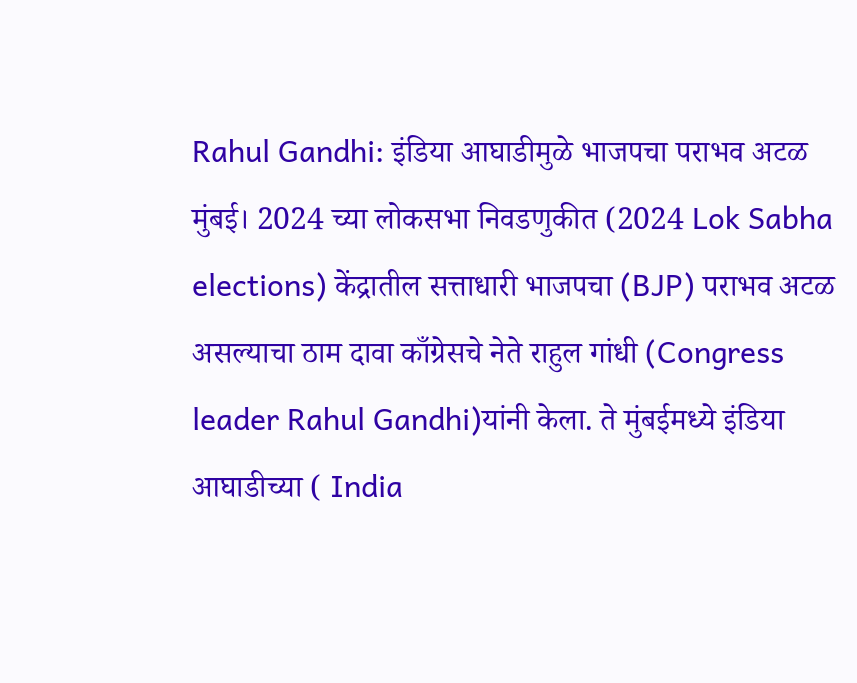Rahul Gandhi: इंडिया आघाडीमुळे भाजपचा पराभव अटळ
मुंबई। 2024 च्या लोकसभा निवडणुकीत (2024 Lok Sabha elections) केंद्रातील सत्ताधारी भाजपचा (BJP) पराभव अटळ असल्याचा ठाम दावा काँग्रेसचे नेते राहुल गांधी (Congress leader Rahul Gandhi)यांनी केला. ते मुंबईमध्ये इंडिया आघाडीच्या ( India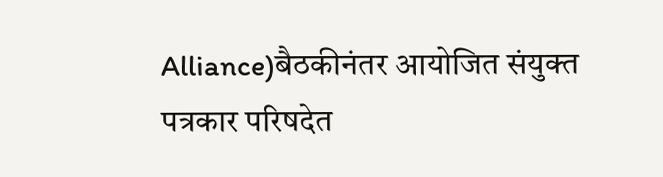Alliance)बैठकीनंतर आयोजित संयुक्त पत्रकार परिषदेत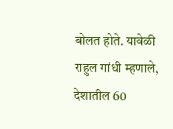बोलत होते. यावेळी राहुल गांधी म्हणाले, देशातील 60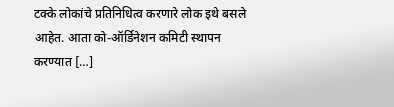टक्के लोकांचे प्रतिनिधित्व करणारे लोक इथे बसले आहेत. आता को-ऑर्डिनेशन कमिटी स्थापन करण्यात […]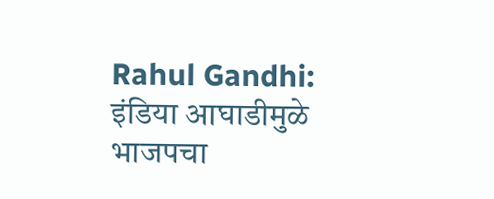Rahul Gandhi: इंडिया आघाडीमुळे भाजपचा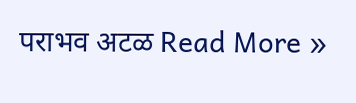पराभव अटळ Read More »